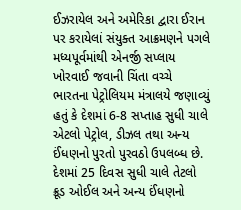ઈઝરાયેલ અને અમેરિકા દ્વારા ઈરાન પર કરાયેલાં સંયુક્ત આક્રમણને પગલે મધ્યપૂર્વમાંથી એનર્જી સપ્લાય ખોરવાઈ જવાની ચિંતા વચ્ચે ભારતના પેટ્રોલિયમ મંત્રાલયે જણાવ્યું હતું કે દેશમાં 6-8 સપ્તાહ સુધી ચાલે એટલો પેટ્રોલ, ડીઝલ તથા અન્ય ઈંધણનો પુરતો પુરવઠો ઉપલબ્ધ છે. દેશમાં 25 દિવસ સુધી ચાલે તેટલો ક્રૂડ ઓઈલ અને અન્ય ઈંધણનો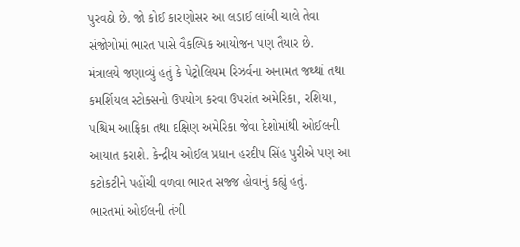પુરવઠો છે. જો કોઈ કારણોસર આ લડાઈ લાંબી ચાલે તેવા સંજોગોમાં ભારત પાસે વૈકલ્પિક આયોજન પણ તૈયાર છે.
મંત્રાલયે જણાવ્યું હતું કે પેટ્રોલિયમ રિઝર્વના અનામત જથ્થાં તથા કમર્શિયલ સ્ટોક્સનો ઉપયોગ કરવા ઉપરાંત અમેરિકા, રશિયા, પશ્ચિમ આફ્રિકા તથા દક્ષિણ અમેરિકા જેવા દેશોમાંથી ઓઈલની આયાત કરાશે. કેન્દ્રીય ઓઈલ પ્રધાન હરદીપ સિંહ પુરીએ પણ આ કટોકટીને પહોંચી વળવા ભારત સજ્જ હોવાનું કહ્યું હતું.
ભારતમાં ઓઈલની તંગી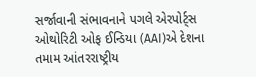સર્જાવાની સંભાવનાને પગલે એરપોર્ટ્સ ઓથોરિટી ઓફ ઈન્ડિયા (AAI)એ દેશના તમામ આંતરરાષ્ટ્રીય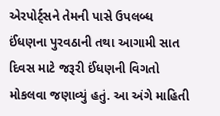એરપોર્ટ્સને તેમની પાસે ઉપલબ્ધ ઈંધણના પુરવઠાની તથા આગામી સાત દિવસ માટે જરૂરી ઈંધણની વિગતો મોકલવા જણાવ્યું હતું. આ અંગે માહિતી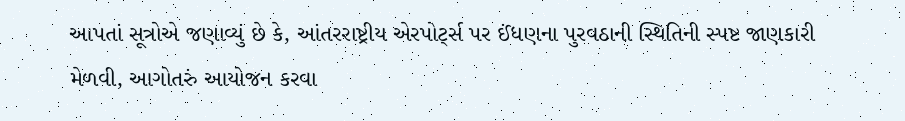આપતાં સૂત્રોએ જણાવ્યું છે કે, આંતરરાષ્ટ્રીય એરપોર્ટ્સ પર ઈંધણના પુરવઠાની સ્થિતિની સ્પષ્ટ જાણકારી મેળવી, આગોતરું આયોજન કરવા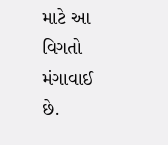માટે આ વિગતો મંગાવાઈ છે.